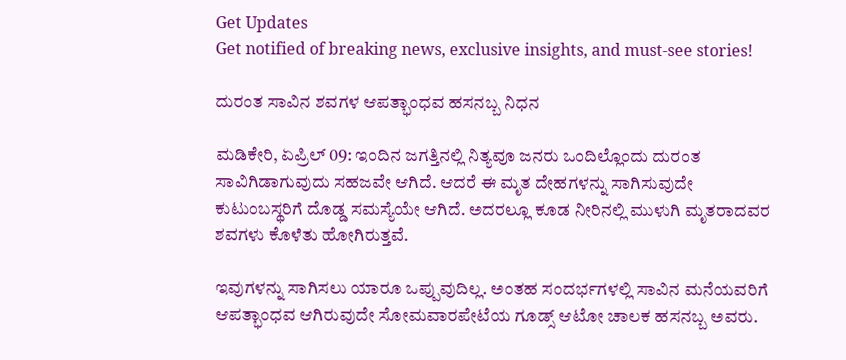Get Updates
Get notified of breaking news, exclusive insights, and must-see stories!

ದುರಂತ ಸಾವಿನ ಶವಗಳ ಆಪತ್ಭಾಂಧವ ಹಸನಬ್ಬ ನಿಧನ

ಮಡಿಕೇರಿ, ಏಪ್ರಿಲ್ 09: ಇಂದಿನ ಜಗತ್ತಿನಲ್ಲಿ ನಿತ್ಯವೂ ಜನರು ಒಂದಿಲ್ಲೊಂದು ದುರಂತ ಸಾವಿಗಿಡಾಗುವುದು ಸಹಜವೇ ಆಗಿದೆ. ಆದರೆ ಈ ಮೃತ ದೇಹಗಳನ್ನು ಸಾಗಿಸುವುದೇ ಕುಟುಂಬಸ್ಥರಿಗೆ ದೊಡ್ಡ ಸಮಸ್ಯೆಯೇ ಆಗಿದೆ. ಅದರಲ್ಲೂ ಕೂಡ ನೀರಿನಲ್ಲಿ ಮುಳುಗಿ ಮೃತರಾದವರ ಶವಗಳು ಕೊಳೆತು ಹೋಗಿರುತ್ತವೆ.

ಇವುಗಳನ್ನು ಸಾಗಿಸಲು ಯಾರೂ ಒಪ್ಪುವುದಿಲ್ಲ. ಅಂತಹ ಸಂದರ್ಭಗಳಲ್ಲಿ ಸಾವಿನ ಮನೆಯವರಿಗೆ ಆಪತ್ಭಾಂಧವ ಆಗಿರುವುದೇ ಸೋಮವಾರಪೇಟೆಯ ಗೂಡ್ಸ್ ಆಟೋ ಚಾಲಕ ಹಸನಬ್ಬ ಅವರು.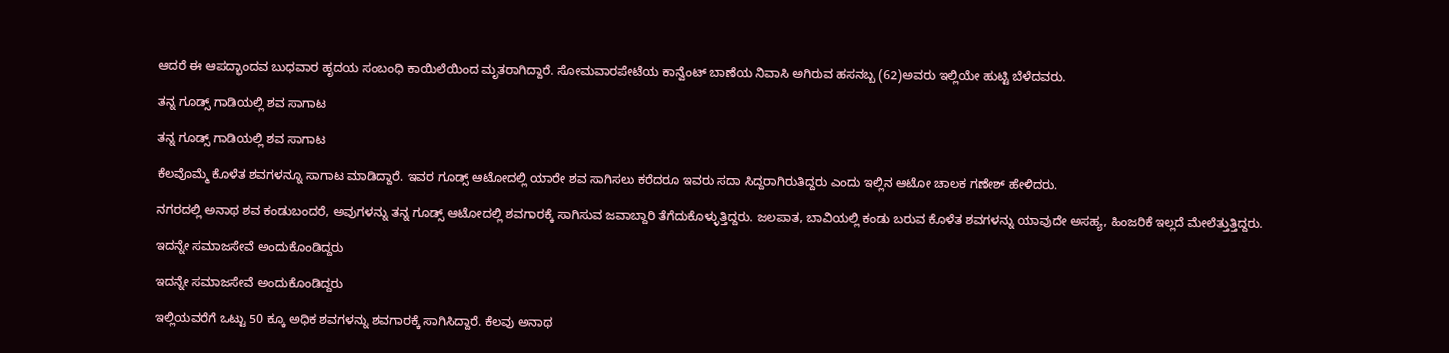ಆದರೆ ಈ ಆಪದ್ಭಾಂದವ ಬುಧವಾರ ಹೃದಯ ಸಂಬಂಧಿ ಕಾಯಿಲೆಯಿಂದ ಮೃತರಾಗಿದ್ದಾರೆ. ಸೋಮವಾರಪೇಟೆಯ ಕಾನ್ವೆಂಟ್ ಬಾಣೆಯ ನಿವಾಸಿ ಅಗಿರುವ ಹಸನಬ್ಬ (62)ಅವರು ಇಲ್ಲಿಯೇ ಹುಟ್ಟಿ ಬೆಳೆದವರು.

ತನ್ನ ಗೂಡ್ಸ್ ಗಾಡಿಯಲ್ಲಿ ಶವ ಸಾಗಾಟ

ತನ್ನ ಗೂಡ್ಸ್ ಗಾಡಿಯಲ್ಲಿ ಶವ ಸಾಗಾಟ

ಕೆಲವೊಮ್ಮೆ ಕೊಳೆತ ಶವಗಳನ್ನೂ ಸಾಗಾಟ ಮಾಡಿದ್ದಾರೆ. ಇವರ ಗೂಡ್ಸ್ ಆಟೋದಲ್ಲಿ ಯಾರೇ ಶವ ಸಾಗಿಸಲು ಕರೆದರೂ ಇವರು ಸದಾ ಸಿದ್ದರಾಗಿರುತಿದ್ದರು ಎಂದು ಇಲ್ಲಿನ ಆಟೋ ಚಾಲಕ ಗಣೇಶ್‌ ಹೇಳಿದರು.

ನಗರದಲ್ಲಿ ಅನಾಥ ಶವ ಕಂಡುಬಂದರೆ, ಅವುಗಳನ್ನು ತನ್ನ ಗೂಡ್ಸ್ ಆಟೋದಲ್ಲಿ ಶವಗಾರಕ್ಕೆ ಸಾಗಿಸುವ ಜವಾಬ್ದಾರಿ ತೆಗೆದುಕೊಳ್ಳುತ್ತಿದ್ದರು. ಜಲಪಾತ, ಬಾವಿಯಲ್ಲಿ ಕಂಡು ಬರುವ ಕೊಳೆತ ಶವಗಳನ್ನು ಯಾವುದೇ ಅಸಹ್ಯ, ಹಿಂಜರಿಕೆ ಇಲ್ಲದೆ ಮೇಲೆತ್ತುತ್ತಿದ್ದರು.

ಇದನ್ನೇ ಸಮಾಜಸೇವೆ ಅಂದುಕೊಂಡಿದ್ದರು

ಇದನ್ನೇ ಸಮಾಜಸೇವೆ ಅಂದುಕೊಂಡಿದ್ದರು

ಇಲ್ಲಿಯವರೆಗೆ ಒಟ್ಟು 50 ಕ್ಕೂ ಅಧಿಕ ಶವಗಳನ್ನು ಶವಗಾರಕ್ಕೆ ಸಾಗಿಸಿದ್ದಾರೆ. ಕೆಲವು ಅನಾಥ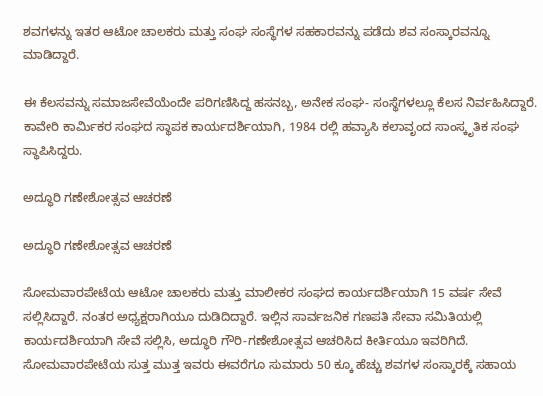ಶವಗಳನ್ನು ಇತರ ಆಟೋ ಚಾಲಕರು ಮತ್ತು ಸಂಘ ಸಂಸ್ಥೆಗಳ ಸಹಕಾರವನ್ನು ಪಡೆದು ಶವ ಸಂಸ್ಕಾರವನ್ನೂ ಮಾಡಿದ್ದಾರೆ.

ಈ ಕೆಲಸವನ್ನು ಸಮಾಜಸೇವೆಯೆಂದೇ ಪರಿಗಣಿಸಿದ್ದ ಹಸನಬ್ಬ, ಅನೇಕ ಸಂಘ- ಸಂಸ್ಥೆಗಳಲ್ಲೂ ಕೆಲಸ ನಿರ್ವಹಿಸಿದ್ದಾರೆ. ಕಾವೇರಿ ಕಾರ್ಮಿಕರ ಸಂಘದ ಸ್ಥಾಪಕ ಕಾರ್ಯದರ್ಶಿಯಾಗಿ, 1984 ರಲ್ಲಿ ಹವ್ಯಾಸಿ ಕಲಾವೃಂದ ಸಾಂಸ್ಕೃತಿಕ ಸಂಘ ಸ್ಥಾಪಿಸಿದ್ದರು.

ಅದ್ಧೂರಿ ಗಣೇಶೋತ್ಸವ ಆಚರಣೆ

ಅದ್ಧೂರಿ ಗಣೇಶೋತ್ಸವ ಆಚರಣೆ

ಸೋಮವಾರಪೇಟೆಯ ಆಟೋ ಚಾಲಕರು ಮತ್ತು ಮಾಲೀಕರ ಸಂಘದ ಕಾರ್ಯದರ್ಶಿಯಾಗಿ 15 ವರ್ಷ ಸೇವೆ ಸಲ್ಲಿಸಿದ್ದಾರೆ. ನಂತರ ಅಧ್ಯಕ್ಷರಾಗಿಯೂ ದುಡಿದಿದ್ದಾರೆ. ಇಲ್ಲಿನ ಸಾರ್ವಜನಿಕ ಗಣಪತಿ ಸೇವಾ ಸಮಿತಿಯಲ್ಲಿ ಕಾರ್ಯದರ್ಶಿಯಾಗಿ ಸೇವೆ ಸಲ್ಲಿಸಿ, ಅದ್ಧೂರಿ ಗೌರಿ-ಗಣೇಶೋತ್ಸವ ಆಚರಿಸಿದ ಕೀರ್ತಿಯೂ ಇವರಿಗಿದೆ. ಸೋಮವಾರಪೇಟೆಯ ಸುತ್ತ ಮುತ್ತ ಇವರು ಈವರೆಗೂ ಸುಮಾರು 50 ಕ್ಕೂ ಹೆಚ್ಚು ಶವಗಳ ಸಂಸ್ಕಾರಕ್ಕೆ ಸಹಾಯ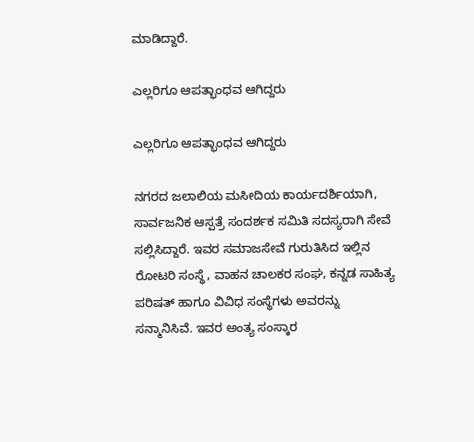ಮಾಡಿದ್ದಾರೆ.

ಎಲ್ಲರಿಗೂ ಆಪತ್ಭಾಂಧವ ಆಗಿದ್ದರು

ಎಲ್ಲರಿಗೂ ಆಪತ್ಭಾಂಧವ ಆಗಿದ್ದರು

ನಗರದ ಜಲಾಲಿಯ ಮಸೀದಿಯ ಕಾರ್ಯದರ್ಶಿಯಾಗಿ, ಸಾರ್ವಜನಿಕ ಆಸ್ಪತ್ರೆ ಸಂದರ್ಶಕ ಸಮಿತಿ ಸದಸ್ಯರಾಗಿ ಸೇವೆ ಸಲ್ಲಿಸಿದ್ದಾರೆ. ಇವರ ಸಮಾಜಸೇವೆ ಗುರುತಿಸಿದ ಇಲ್ಲಿನ ರೋಟರಿ ಸಂಸ್ಥೆ, ವಾಹನ ಚಾಲಕರ ಸಂಘ, ಕನ್ನಡ ಸಾಹಿತ್ಯ ಪರಿಷತ್‌ ಹಾಗೂ ವಿವಿಧ ಸಂಸ್ಥೆಗಳು ಅವರನ್ನು ಸನ್ಮಾನಿಸಿವೆ. ಇವರ ಅಂತ್ಯ ಸಂಸ್ಕಾರ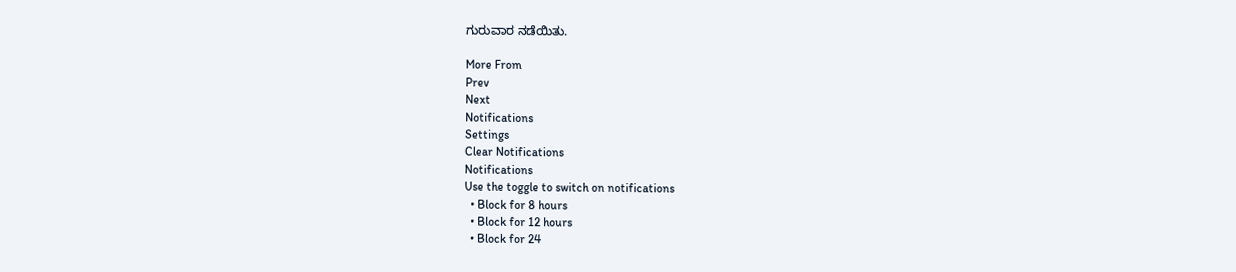ಗುರುವಾರ ನಡೆಯಿತು.

More From
Prev
Next
Notifications
Settings
Clear Notifications
Notifications
Use the toggle to switch on notifications
  • Block for 8 hours
  • Block for 12 hours
  • Block for 24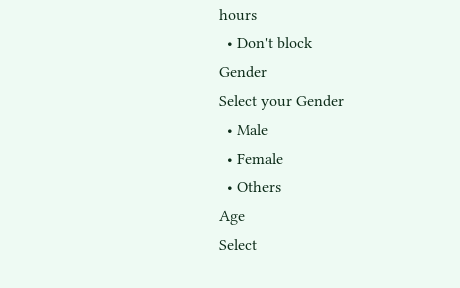hours
  • Don't block
Gender
Select your Gender
  • Male
  • Female
  • Others
Age
Select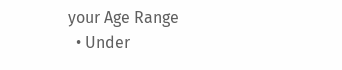your Age Range
  • Under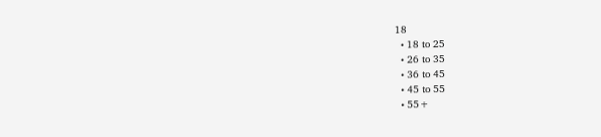18
  • 18 to 25
  • 26 to 35
  • 36 to 45
  • 45 to 55
  • 55+